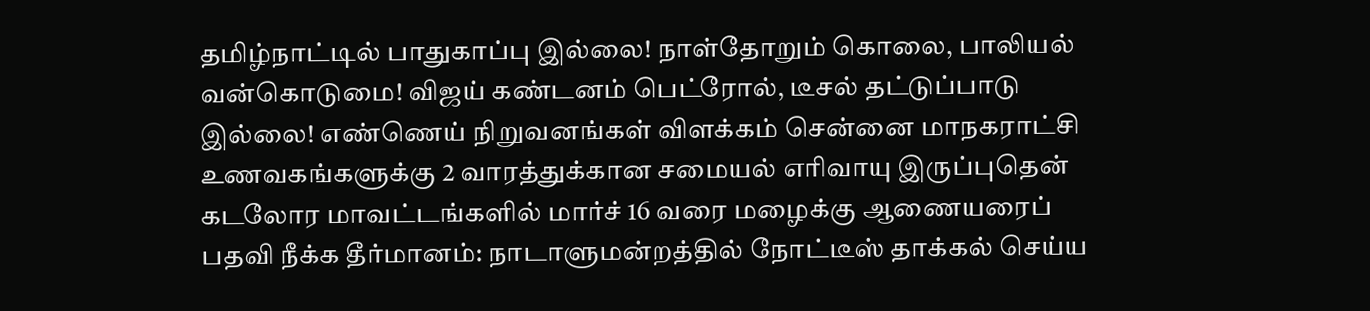தமிழ்நாட்டில் பாதுகாப்பு இல்லை! நாள்தோறும் கொலை, பாலியல் வன்கொடுமை! விஜய் கண்டனம் பெட்ரோல், டீசல் தட்டுப்பாடு இல்லை! எண்ணெய் நிறுவனங்கள் விளக்கம் சென்னை மாநகராட்சி உணவகங்களுக்கு 2 வாரத்துக்கான சமையல் எரிவாயு இருப்புதென் கடலோர மாவட்டங்களில் மார்ச் 16 வரை மழைக்கு ஆணையரைப் பதவி நீக்க தீர்மானம்: நாடாளுமன்றத்தில் நோட்டீஸ் தாக்கல் செய்ய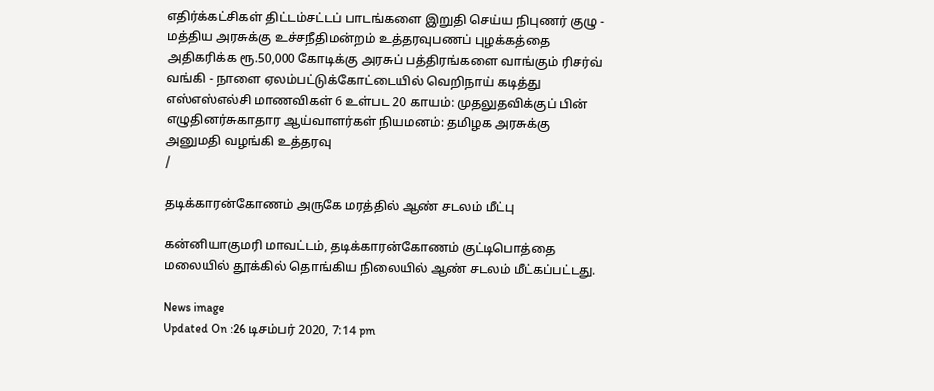எதிர்க்கட்சிகள் திட்டம்சட்டப் பாடங்களை இறுதி செய்ய நிபுணர் குழு - மத்திய அரசுக்கு உச்சநீதிமன்றம் உத்தரவுபணப் புழக்கத்தை அதிகரிக்க ரூ.50,000 கோடிக்கு அரசுப் பத்திரங்களை வாங்கும் ரிசர்வ் வங்கி - நாளை ஏலம்பட்டுக்கோட்டையில் வெறிநாய் கடித்து எஸ்எஸ்எல்சி மாணவிகள் 6 உள்பட 20 காயம்: முதலுதவிக்குப் பின் எழுதினர்சுகாதார ஆய்வாளர்கள் நியமனம்: தமிழக அரசுக்கு அனுமதி வழங்கி உத்தரவு
/

தடிக்காரன்கோணம் அருகே மரத்தில் ஆண் சடலம் மீட்பு

கன்னியாகுமரி மாவட்டம், தடிக்காரன்கோணம் குட்டிபொத்தை மலையில் தூக்கில் தொங்கிய நிலையில் ஆண் சடலம் மீட்கப்பட்டது.

News image
Updated On :26 டிசம்பர் 2020, 7:14 pm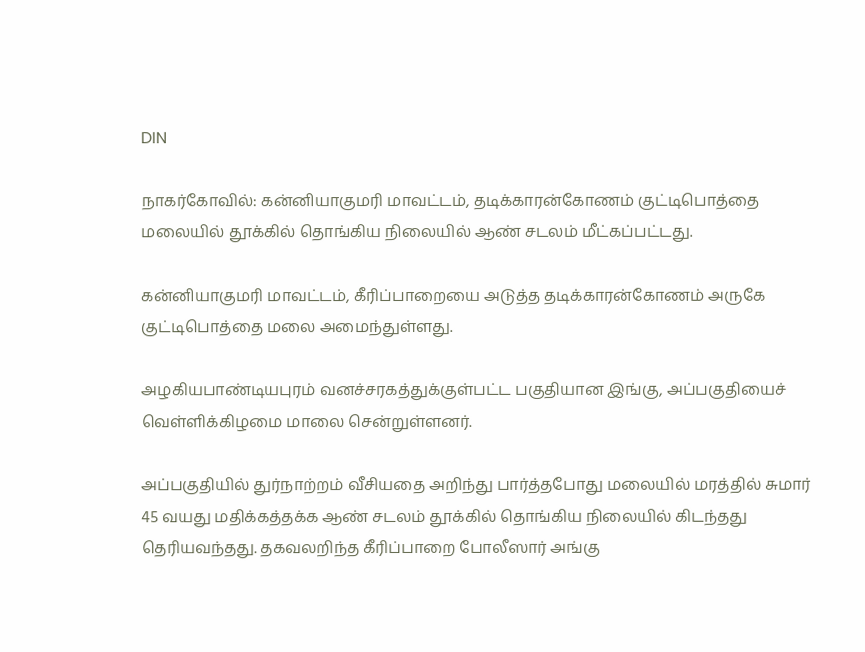DIN

நாகர்கோவில்: கன்னியாகுமரி மாவட்டம், தடிக்காரன்கோணம் குட்டிபொத்தை மலையில் தூக்கில் தொங்கிய நிலையில் ஆண் சடலம் மீட்கப்பட்டது.

கன்னியாகுமரி மாவட்டம், கீரிப்பாறையை அடுத்த தடிக்காரன்கோணம் அருகே குட்டிபொத்தை மலை அமைந்துள்ளது.

அழகியபாண்டியபுரம் வனச்சரகத்துக்குள்பட்ட பகுதியான இங்கு, அப்பகுதியைச் வெள்ளிக்கிழமை மாலை சென்றுள்ளனர்.

அப்பகுதியில் துர்நாற்றம் வீசியதை அறிந்து பார்த்தபோது மலையில் மரத்தில் சுமார் 45 வயது மதிக்கத்தக்க ஆண் சடலம் தூக்கில் தொங்கிய நிலையில் கிடந்தது தெரியவந்தது. தகவலறிந்த கீரிப்பாறை போலீஸார் அங்கு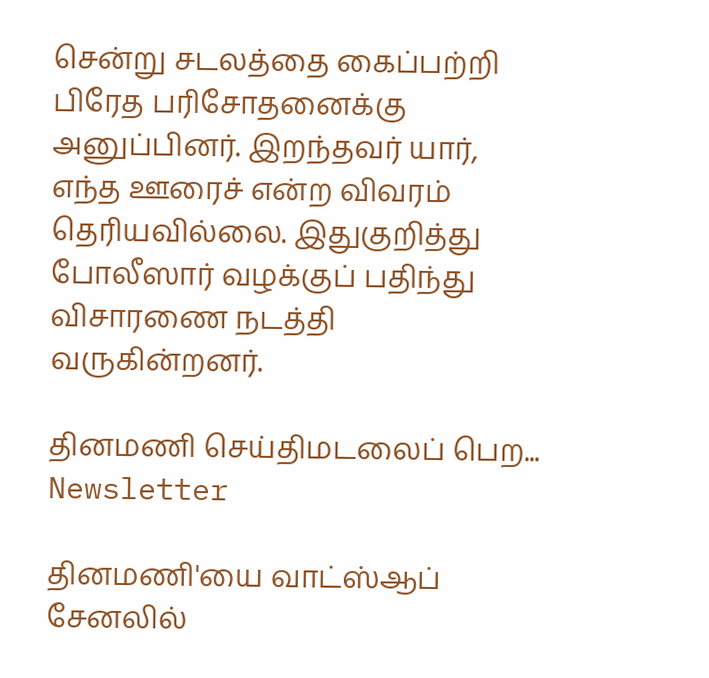சென்று சடலத்தை கைப்பற்றி பிரேத பரிசோதனைக்கு அனுப்பினர். இறந்தவர் யார், எந்த ஊரைச் என்ற விவரம் தெரியவில்லை. இதுகுறித்து போலீஸார் வழக்குப் பதிந்து விசாரணை நடத்தி வருகின்றனர்.

தினமணி செய்திமடலைப் பெற... Newsletter

தினமணி'யை வாட்ஸ்ஆப் சேனலில்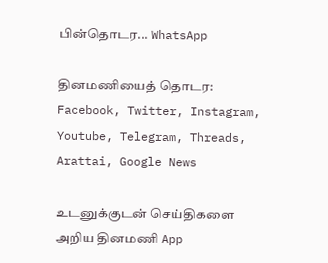பின்தொடர... WhatsApp

தினமணியைத் தொடர: Facebook, Twitter, Instagram, Youtube, Telegram, Threads, Arattai, Google News

உடனுக்குடன் செய்திகளை அறிய தினமணி App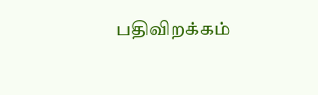பதிவிறக்கம்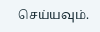செய்யவும்.